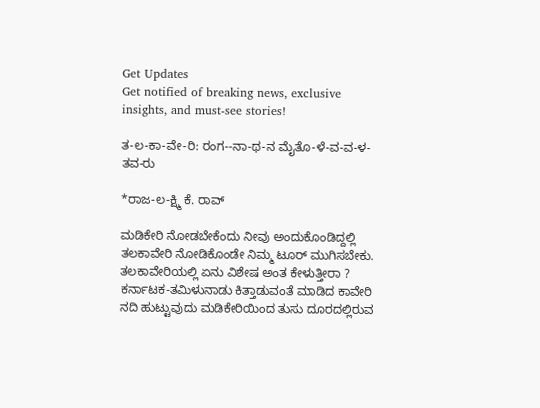Get Updates
Get notified of breaking news, exclusive insights, and must-see stories!

ತ-ಲ-ಕಾ-ವೇ-ರಿ: ರಂಗ--ನಾ-ಥ-ನ ಮೈತೊ-ಳೆ-ವ-ವ-ಳ- ತವ-ರು

*ರಾಜ-ಲ-ಕ್ಷ್ಮಿ ಕೆ. ರಾವ್‌

ಮಡಿಕೇರಿ ನೋಡಬೇಕೆಂದು ನೀವು ಅಂದುಕೊಂಡಿದ್ದಲ್ಲಿ ತಲಕಾವೇರಿ ನೋಡಿಕೊಂಡೇ ನಿಮ್ಮ ಟೂರ್‌ ಮುಗಿಸಬೇಕು. ತಲಕಾವೇರಿಯಲ್ಲಿ ಏನು ವಿಶೇಷ ಅಂತ ಕೇಳುತ್ತೀರಾ ? ಕರ್ನಾಟಕ-ತಮಿಳುನಾಡು ಕಿತ್ತಾಡುವಂತೆ ಮಾಡಿದ ಕಾವೇರಿ ನದಿ ಹುಟ್ಟುವುದು ಮಡಿಕೇರಿಯಿಂದ ತುಸು ದೂರದಲ್ಲಿರುವ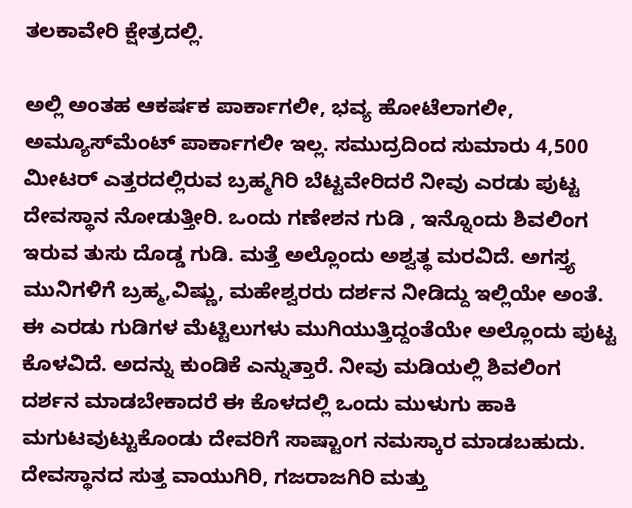ತಲಕಾವೇರಿ ಕ್ಷೇತ್ರದಲ್ಲಿ.

ಅಲ್ಲಿ ಅಂತಹ ಆಕರ್ಷಕ ಪಾರ್ಕಾಗಲೀ, ಭವ್ಯ ಹೋಟೆಲಾಗಲೀ, ಅಮ್ಯೂಸ್‌ಮೆಂಟ್‌ ಪಾರ್ಕಾಗಲೀ ಇಲ್ಲ. ಸಮುದ್ರದಿಂದ ಸುಮಾರು 4,500 ಮೀಟರ್‌ ಎತ್ತರದಲ್ಲಿರುವ ಬ್ರಹ್ಮಗಿರಿ ಬೆಟ್ಟವೇರಿದರೆ ನೀವು ಎರಡು ಪುಟ್ಟ ದೇವಸ್ಥಾನ ನೋಡುತ್ತೀರಿ. ಒಂದು ಗಣೇಶನ ಗುಡಿ , ಇನ್ನೊಂದು ಶಿವಲಿಂಗ ಇರುವ ತುಸು ದೊಡ್ಡ ಗುಡಿ. ಮತ್ತೆ ಅಲ್ಲೊಂದು ಅಶ್ವತ್ಥ ಮರವಿದೆ. ಅಗಸ್ತ್ಯ ಮುನಿಗಳಿಗೆ ಬ್ರಹ್ಮ,ವಿಷ್ಣು, ಮಹೇಶ್ವರರು ದರ್ಶನ ನೀಡಿದ್ದು ಇಲ್ಲಿಯೇ ಅಂತೆ. ಈ ಎರಡು ಗುಡಿಗಳ ಮೆಟ್ಟಿಲುಗಳು ಮುಗಿಯುತ್ತಿದ್ದಂತೆಯೇ ಅಲ್ಲೊಂದು ಪುಟ್ಟ ಕೊಳವಿದೆ. ಅದನ್ನು ಕುಂಡಿಕೆ ಎನ್ನುತ್ತಾರೆ. ನೀವು ಮಡಿಯಲ್ಲಿ ಶಿವಲಿಂಗ ದರ್ಶನ ಮಾಡಬೇಕಾದರೆ ಈ ಕೊಳದಲ್ಲಿ ಒಂದು ಮುಳುಗು ಹಾಕಿ ಮಗುಟವುಟ್ಟುಕೊಂಡು ದೇವರಿಗೆ ಸಾಷ್ಟಾಂಗ ನಮಸ್ಕಾರ ಮಾಡಬಹುದು. ದೇವಸ್ಥಾನದ ಸುತ್ತ ವಾಯುಗಿರಿ, ಗಜರಾಜಗಿರಿ ಮತ್ತು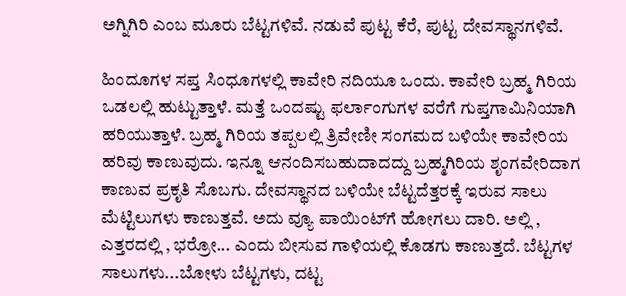ಅಗ್ನಿಗಿರಿ ಎಂಬ ಮೂರು ಬೆಟ್ಟಗಳಿವೆ. ನಡುವೆ ಪುಟ್ಟ ಕೆರೆ, ಪುಟ್ಟ ದೇವಸ್ಥಾನಗಳಿವೆ.

ಹಿಂದೂಗಳ ಸಪ್ತ ಸಿಂಧೂಗಳಲ್ಲಿ ಕಾವೇರಿ ನದಿಯೂ ಒಂದು. ಕಾವೇರಿ ಬ್ರಹ್ಮ ಗಿರಿಯ ಒಡಲಲ್ಲಿ ಹುಟ್ಟುತ್ತಾಳೆ. ಮತ್ತೆ ಒಂದಷ್ಟು ಫರ್ಲಾಂಗುಗಳ ವರೆಗೆ ಗುಪ್ತಗಾಮಿನಿಯಾಗಿ ಹರಿಯುತ್ತಾಳೆ. ಬ್ರಹ್ಮ ಗಿರಿಯ ತಪ್ಪಲಲ್ಲಿ ತ್ರಿವೇಣೀ ಸಂಗಮದ ಬಳಿಯೇ ಕಾವೇರಿಯ ಹರಿವು ಕಾಣುವುದು. ಇನ್ನೂ ಆನಂದಿಸಬಹುದಾದದ್ದು ಬ್ರಹ್ಮಗಿರಿಯ ಶೃಂಗವೇರಿದಾಗ ಕಾಣುವ ಪ್ರಕೃತಿ ಸೊಬಗು. ದೇವಸ್ಥಾನದ ಬಳಿಯೇ ಬೆಟ್ಟದೆತ್ತರಕ್ಕೆ ಇರುವ ಸಾಲು ಮೆಟ್ಟಿಲುಗಳು ಕಾಣುತ್ತವೆ. ಅದು ವ್ಯೂ ಪಾಯಿಂಟ್‌ಗೆ ಹೋಗಲು ದಾರಿ. ಅಲ್ಲಿ , ಎತ್ತರದಲ್ಲಿ , ಭರ್ರೋ... ಎಂದು ಬೀಸುವ ಗಾಳಿಯಲ್ಲಿ ಕೊಡಗು ಕಾಣುತ್ತದೆ. ಬೆಟ್ಟಗಳ ಸಾಲುಗಳು...ಬೋಳು ಬೆಟ್ಟಗಳು, ದಟ್ಟ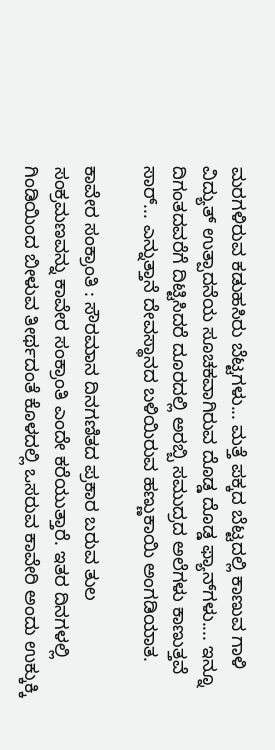ಮರಗಳಿರುವ ಕಡುಹಸಿರು ಬೆಟ್ಟಗಳು... ಮತ್ತೆ ಪಕ್ಕದ ಬೆಟ್ಟದಲ್ಲಿ ಕಾಣುವ ಗಾಳಿ ವಿದ್ಯುತ್‌ ಉತ್ಪಾದನೆಯ ಸೂಚಕವಾಗಿರುವ ದೊಡ್ಡ ದೊಡ್ಡ ಫ್ಯಾನ್‌ಗಳು.... ಇನ್ನೂ ದಿಗಂತದವರೆಗೆ ದಿಟ್ಟಿಸಿದರೆ ದೂರದಲ್ಲಿ ಅರಬ್ಬಿ ಸಮುದ್ರದ ಅಲೆಗಳು ಕಾಣುತ್ತವೆ ಸಾರ್‌... ಎನ್ನುತ್ತಾನೆ ದೇವಸ್ಥಾನದ ಬಳಿಯಿರುವ ಹಣ್ಣುಕಾಯಿ ಅಂಗಡಿಯಾತ.

ಕಾವೇರ ಸಂಕ್ರಾಂತಿ : ಸೌರಮಾನ ದಿನಗಣಿತದ ಪ್ರಕಾರ ಬರುವ ತುಲ ಸಂಕ್ರಮಣವನ್ನು ಕಾವೇರ ಸಂಕ್ರಾಂತಿ ಎಂದೇ ಕರೆಯುತ್ತಾರೆ. ಇತರ ದಿನಗಳಲ್ಲಿ ಗಿಂಡಿಯಿಂದ ಬೀಳುವ ತೀರ್ಥದಂತೆ ಕೊಳದಲ್ಲಿ ಒಸರುವ ಕಾವೇರಿ ಅಂದು ಉಕ್ಕುಕ್ಕಿ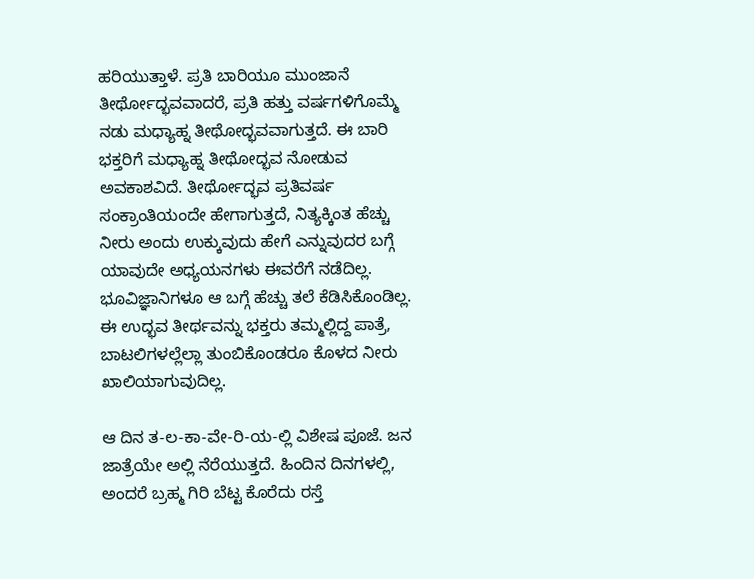ಹರಿಯುತ್ತಾಳೆ. ಪ್ರತಿ ಬಾರಿಯೂ ಮುಂಜಾನೆ ತೀರ್ಥೋದ್ಭವವಾದರೆ, ಪ್ರತಿ ಹತ್ತು ವರ್ಷಗಳಿಗೊಮ್ಮೆ ನಡು ಮಧ್ಯಾಹ್ನ ತೀಥೋದ್ಭವವಾಗುತ್ತದೆ. ಈ ಬಾರಿ ಭಕ್ತರಿಗೆ ಮಧ್ಯಾಹ್ನ ತೀಥೋದ್ಭವ ನೋಡುವ ಅವಕಾಶವಿದೆ. ತೀರ್ಥೋದ್ಭವ ಪ್ರತಿವರ್ಷ ಸಂಕ್ರಾಂತಿಯಂದೇ ಹೇಗಾಗುತ್ತದೆ, ನಿತ್ಯಕ್ಕಿಂತ ಹೆಚ್ಚು ನೀರು ಅಂದು ಉಕ್ಕುವುದು ಹೇಗೆ ಎನ್ನುವುದರ ಬಗ್ಗೆ ಯಾವುದೇ ಅಧ್ಯಯನಗಳು ಈವರೆಗೆ ನಡೆದಿಲ್ಲ. ಭೂವಿಜ್ಞಾನಿಗಳೂ ಆ ಬಗ್ಗೆ ಹೆಚ್ಚು ತಲೆ ಕೆಡಿಸಿಕೊಂಡಿಲ್ಲ. ಈ ಉದ್ಭವ ತೀರ್ಥವನ್ನು ಭಕ್ತರು ತಮ್ಮಲ್ಲಿದ್ದ ಪಾತ್ರೆ, ಬಾಟಲಿಗಳಲ್ಲೆಲ್ಲಾ ತುಂಬಿಕೊಂಡರೂ ಕೊಳದ ನೀರು ಖಾಲಿಯಾಗುವುದಿಲ್ಲ.

ಆ ದಿನ ತ-ಲ-ಕಾ-ವೇ-ರಿ-ಯ-ಲ್ಲಿ ವಿಶೇಷ ಪೂಜೆ. ಜನ ಜಾತ್ರೆಯೇ ಅಲ್ಲಿ ನೆರೆಯುತ್ತದೆ. ಹಿಂದಿನ ದಿನಗಳಲ್ಲಿ, ಅಂದರೆ ಬ್ರಹ್ಮ ಗಿರಿ ಬೆಟ್ಟ ಕೊರೆದು ರಸ್ತೆ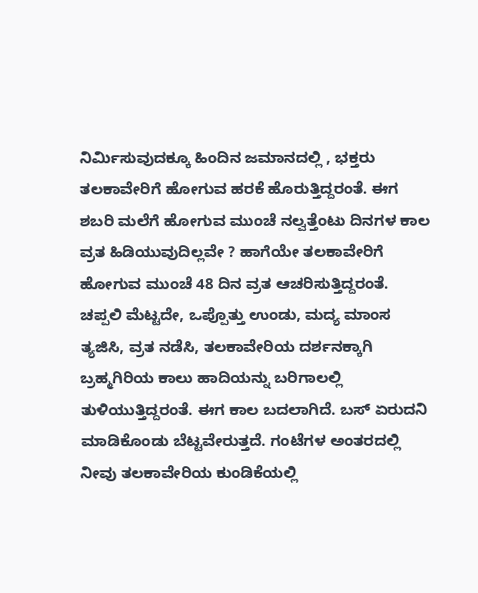ನಿರ್ಮಿಸುವುದಕ್ಕೂ ಹಿಂದಿನ ಜಮಾನದಲ್ಲಿ , ಭಕ್ತರು ತಲಕಾವೇರಿಗೆ ಹೋಗುವ ಹರಕೆ ಹೊರುತ್ತಿದ್ದರಂತೆ. ಈಗ ಶಬರಿ ಮಲೆಗೆ ಹೋಗುವ ಮುಂಚೆ ನಲ್ವತ್ತೆಂಟು ದಿನಗಳ ಕಾಲ ವ್ರತ ಹಿಡಿಯುವುದಿಲ್ಲವೇ ? ಹಾಗೆಯೇ ತಲಕಾವೇರಿಗೆ ಹೋಗುವ ಮುಂಚೆ 48 ದಿನ ವ್ರತ ಆಚರಿಸುತ್ತಿದ್ದರಂತೆ. ಚಪ್ಪಲಿ ಮೆಟ್ಟದೇ, ಒಪ್ಪೊತ್ತು ಉಂಡು, ಮದ್ಯ ಮಾಂಸ ತ್ಯಜಿಸಿ, ವ್ರತ ನಡೆಸಿ, ತಲಕಾವೇರಿಯ ದರ್ಶನಕ್ಕಾಗಿ ಬ್ರಹ್ಮಗಿರಿಯ ಕಾಲು ಹಾದಿಯನ್ನು ಬರಿಗಾಲಲ್ಲಿ ತುಳಿಯುತ್ತಿದ್ದರಂತೆ. ಈಗ ಕಾಲ ಬದಲಾಗಿದೆ. ಬಸ್‌ ಏರುದನಿ ಮಾಡಿಕೊಂಡು ಬೆಟ್ಟವೇರುತ್ತದೆ. ಗಂಟೆಗಳ ಅಂತರದಲ್ಲಿ ನೀವು ತಲಕಾವೇರಿಯ ಕುಂಡಿಕೆಯಲ್ಲಿ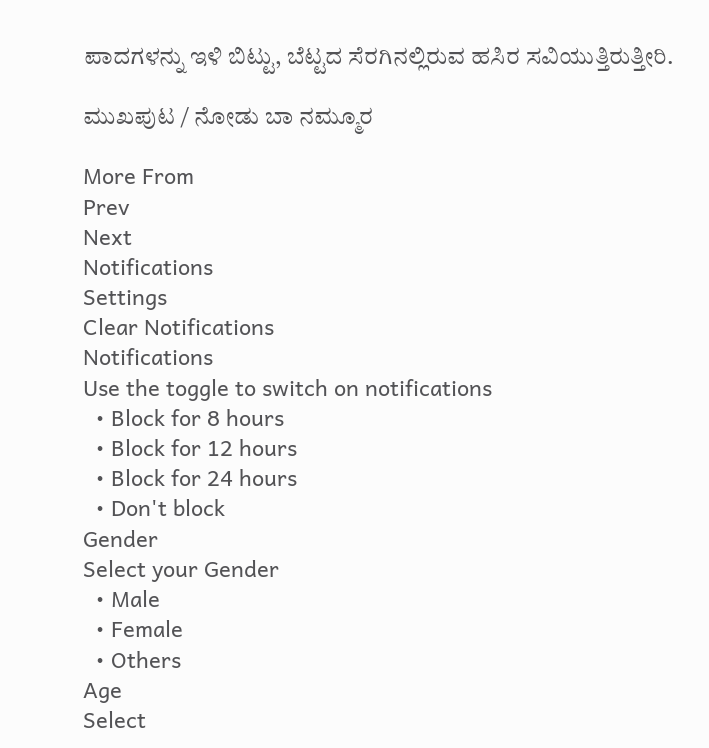ಪಾದಗಳನ್ನು ಇಳಿ ಬಿಟ್ಟು, ಬೆಟ್ಟದ ಸೆರಗಿನಲ್ಲಿರುವ ಹಸಿರ ಸವಿಯುತ್ತಿರುತ್ತೀರಿ.

ಮುಖಪುಟ / ನೋಡು ಬಾ ನಮ್ಮೂರ

More From
Prev
Next
Notifications
Settings
Clear Notifications
Notifications
Use the toggle to switch on notifications
  • Block for 8 hours
  • Block for 12 hours
  • Block for 24 hours
  • Don't block
Gender
Select your Gender
  • Male
  • Female
  • Others
Age
Select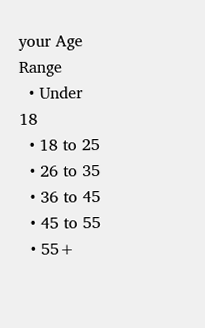your Age Range
  • Under 18
  • 18 to 25
  • 26 to 35
  • 36 to 45
  • 45 to 55
  • 55+